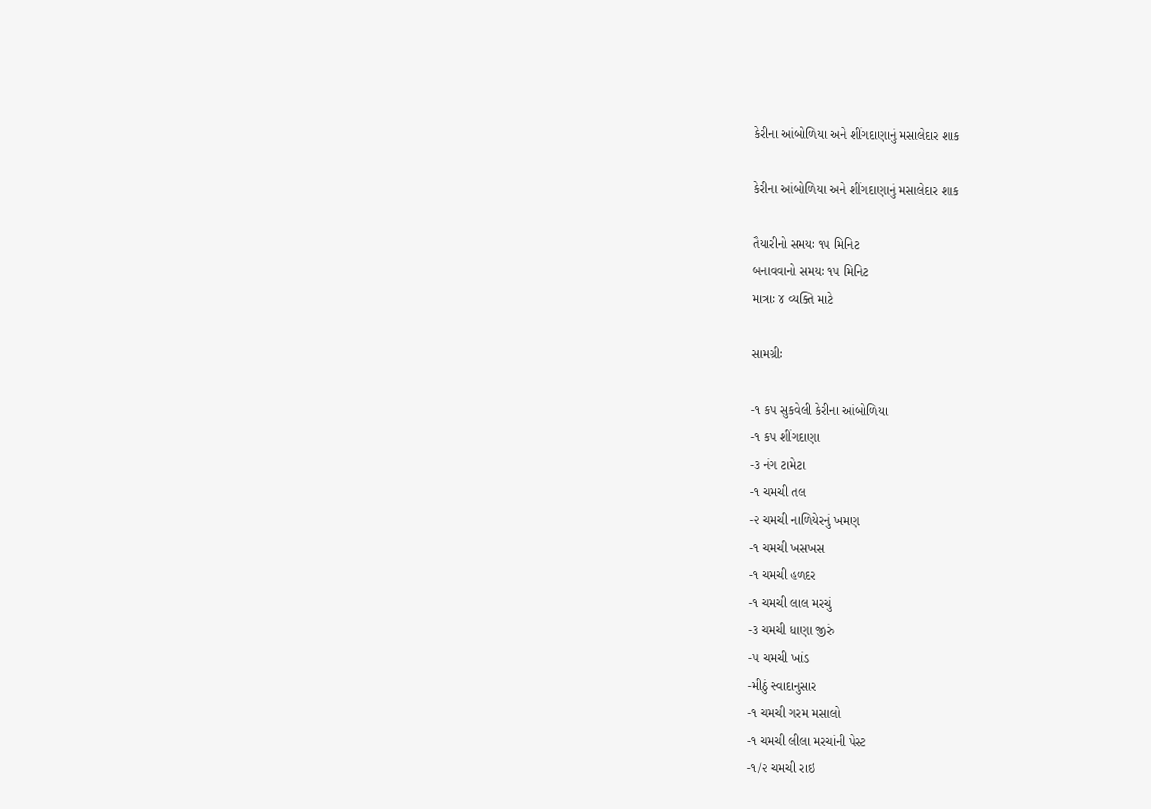કેરીના આંબોળિયા અને શીંગદાણાનું મસાલેદાર શાક

કેરીના આંબોળિયા અને શીંગદાણાનું મસાલેદાર શાક

તૈયારીનો સમયઃ ૧૫ મિનિટ
બનાવવાનો સમયઃ ૧૫ મિનિટ
માત્રાઃ ૪ વ્યક્તિ માટે

સામગ્રીઃ

-૧ કપ સુકવેલી કેરીના આંબોળિયા
-૧ કપ શીંગદાણા
-૩ નંગ ટામેટા
-૧ ચમચી તલ
-૨ ચમચી નાળિયેરનું ખમણ
-૧ ચમચી ખસખસ
-૧ ચમચી હળદર
-૧ ચમચી લાલ મરચું
-૩ ચમચી ધાણા જીરું
-૫ ચમચી ખાંડ
-મીઠું સ્વાદાનુસાર
-૧ ચમચી ગરમ મસાલો
-૧ ચમચી લીલા મરચાંની પેસ્ટ
-૧/૨ ચમચી રાઇ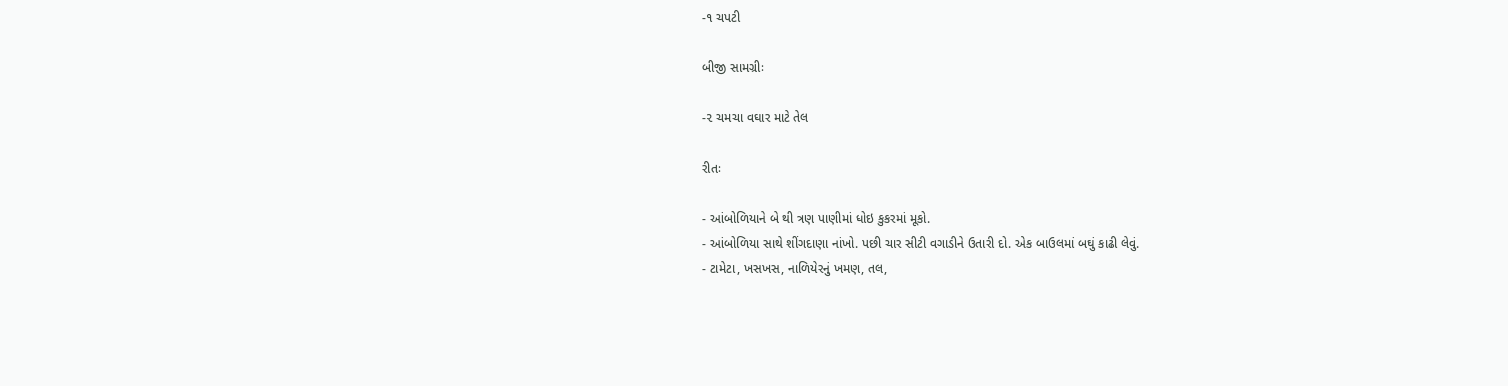-૧ ચપટી

બીજી સામગ્રીઃ

-૨ ચમચા વઘાર માટે તેલ

રીતઃ

- આંબોળિયાને બે થી ત્રણ પાણીમાં ધોઇ કુકરમાં મૂકો.
- આંબોળિયા સાથે શીંગદાણા નાંખો. પછી ચાર સીટી વગાડીને ઉતારી દો. એક બાઉલમાં બઘું કાઢી લેવું.
- ટામેટા, ખસખસ, નાળિયેરનું ખમણ, તલ,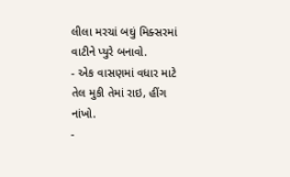લીલા મરચાં બઘું મિક્સરમાં વાટીને પ્યુરે બનાવો.
- એક વાસણમાં વધાર માટે તેલ મુકી તેમાં રાઇ, હીંગ નાંખો.
-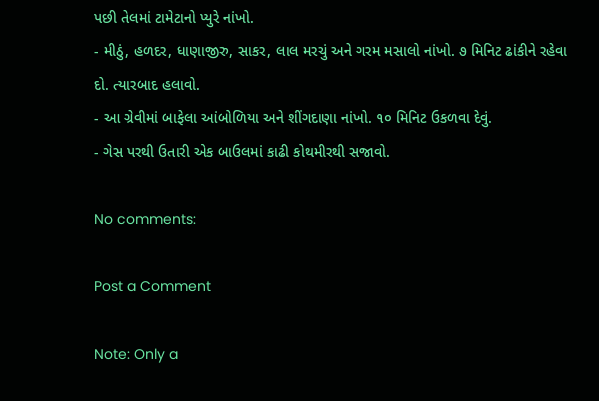પછી તેલમાં ટામેટાનો પ્યુરે નાંખો.
- મીઠું, હળદર, ધાણાજીરુ, સાકર, લાલ મરચું અને ગરમ મસાલો નાંખો. ૭ મિનિટ ઢાંકીને રહેવા દો. ત્યારબાદ હલાવો.
- આ ગ્રેવીમાં બાફેલા આંબોળિયા અને શીંગદાણા નાંખો. ૧૦ મિનિટ ઉકળવા દેવું.
- ગેસ પરથી ઉતારી એક બાઉલમાં કાઢી કોથમીરથી સજાવો.

No comments:

Post a Comment

Note: Only a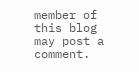member of this blog may post a comment.